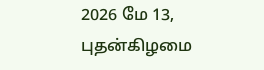2026 மே 13, புதன்கிழமை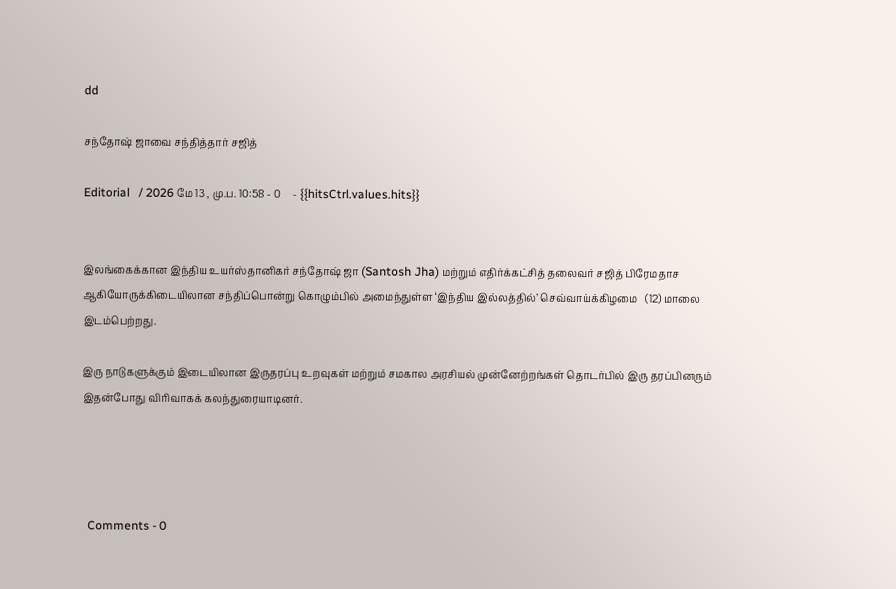dd

சந்தோஷ் ஜாவை சந்தித்தார் சஜித்

Editorial   / 2026 மே 13 , மு.ப. 10:58 - 0     - {{hitsCtrl.values.hits}}


இலங்கைக்கான இந்திய உயர்ஸ்தானிகர் சந்தோஷ் ஜா (Santosh Jha) மற்றும் எதிர்க்கட்சித் தலைவர் சஜித் பிரேமதாச ஆகியோருக்கிடையிலான சந்திப்பொன்று கொழும்பில் அமைந்துள்ள ‘இந்திய இல்லத்தில்’ செவ்வாய்க்கிழமை   (12) மாலை இடம்பெற்றது.

இரு நாடுகளுக்கும் இடையிலான இருதரப்பு உறவுகள் மற்றும் சமகால அரசியல் முன்னேற்றங்கள் தொடர்பில் இரு தரப்பினரும் இதன்போது விரிவாகக் கலந்துரையாடினர்.




  Comments - 0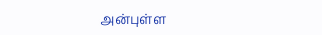அன்புள்ள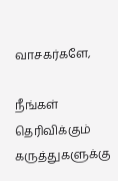வாசகர்களே,

நீங்கள் தெரிவிக்கும் கருத்துகளுக்கு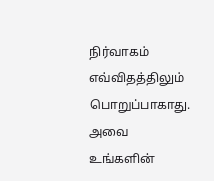நிர்வாகம் எவ்விதத்திலும் பொறுப்பாகாது. அவை உங்களின்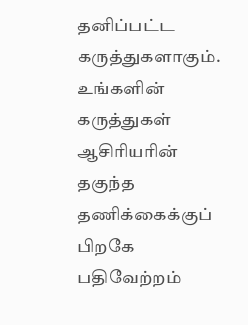தனிப்பட்ட கருத்துகளாகும். உங்களின் கருத்துகள் ஆசிரியரின் தகுந்த தணிக்கைக்குப் பிறகே பதிவேற்றம்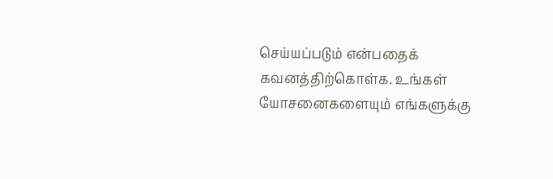செய்யப்படும் என்பதைக் கவனத்திற்கொள்க. உங்கள் யோசனைகளையும் எங்களுக்கு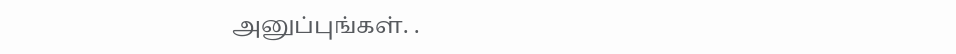அனுப்புங்கள். .